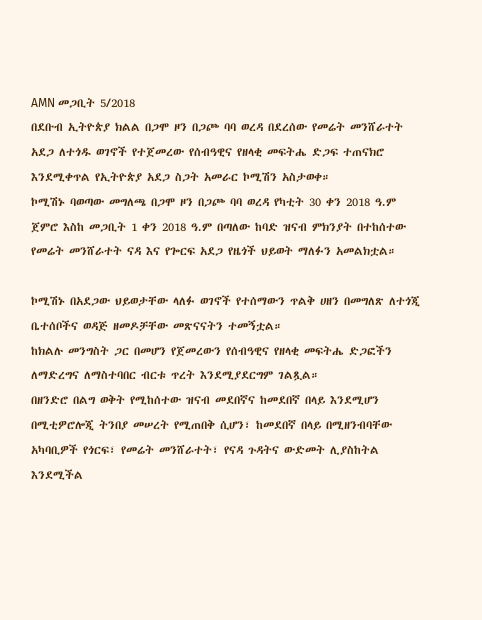AMN መጋቢት 5/2018
በደቡብ ኢትዮጵያ ክልል በጋሞ ዞን በጋጮ ባባ ወረዳ በደረሰው የመሬት መንሸራተት አደጋ ለተጎዱ ወገኖች የተጀመረው የሰብዓዊና የዘላቂ መፍትሔ ድጋፍ ተጠናክሮ እንደሚቀጥል የኢትዮጵያ አደጋ ስጋት አመራር ኮሚሽን አስታወቀ።
ኮሚሽኑ ባወጣው መግለጫ በጋሞ ዞን በጋጮ ባባ ወረዳ የካቲት 30 ቀን 2018 ዓ.ም ጀምሮ እስከ መጋቢት 1 ቀን 2018 ዓ.ም በጣለው ከባድ ዝናብ ምክንያት በተከሰተው የመሬት መንሸራተት ናዳ እና የጐርፍ አደጋ የዜጎች ህይወት ማለፉን አመልክቷል።

ኮሚሽኑ በአደጋው ህይወታቸው ላለፉ ወገኖች የተሰማውን ጥልቅ ሀዘን በመግለጽ ለተጎጂ ቤተሰቦችና ወዳጅ ዘመዶቻቸው መጽናናትን ተመኝቷል።
ከክልሉ መንግስት ጋር በመሆን የጀመረውን የሰብዓዊና የዘላቂ መፍትሔ ድጋፎችን ለማድረግና ለማስተባበር ብርቱ ጥረት እንደሚያደርግም ገልጿል።
በዘንድሮ በልግ ወቅት የሚከሰተው ዝናብ መደበኛና ከመደበኛ በላይ እንደሚሆን በሚቲዎሮሎጂ ትንበያ መሠረት የሚጠበቅ ሲሆን፣ ከመደበኛ በላይ በሚዘንብባቸው አካባቢዎች የጎርፍ፣ የመሬት መንሸራተት፣ የናዳ ጉዳትና ውድመት ሊያስከትል እንደሚችል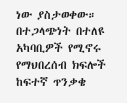ነው ያስታወቀው።
በተጋላጭነት በተለዩ አካባቢዎች የሚኖሩ የማህበረሰብ ክፍሎች ከፍተኛ ጥንቃቄ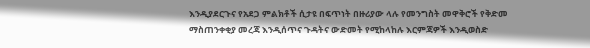እንዲያደርጉና የአደጋ ምልክቶች ሲታዩ በፍጥነት በዙሪያው ላሉ የመንግስት መዋቅሮች የቅድመ ማስጠንቀቂያ መረጃ እንዲሰጥና ጉዳትና ውድመት የሚከላከሉ እርምጃዎች እንዲወስድ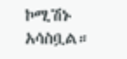ኮሚሽኑ አሳስቧል።